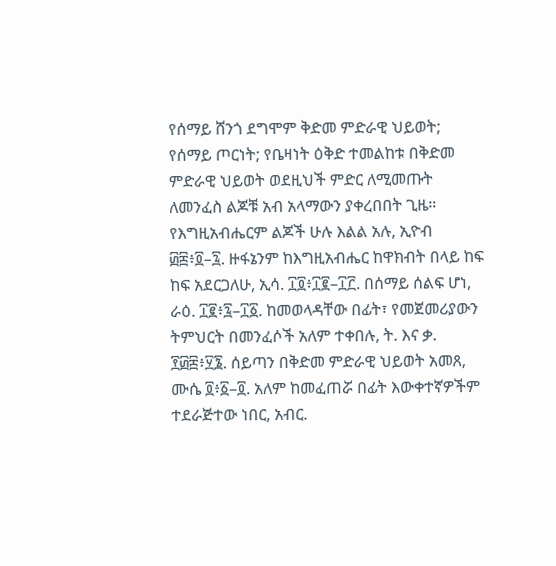የሰማይ ሸንጎ ደግሞም ቅድመ ምድራዊ ህይወት; የሰማይ ጦርነት; የቤዛነት ዕቅድ ተመልከቱ በቅድመ ምድራዊ ህይወት ወደዚህች ምድር ለሚመጡት ለመንፈስ ልጆቹ አብ አላማውን ያቀረበበት ጊዜ። የእግዚአብሔርም ልጆች ሁሉ እልል አሉ, ኢዮብ ፴፰፥፬–፯. ዙፋኔንም ከእግዚአብሔር ከዋክብት በላይ ከፍ ከፍ አደርጋለሁ, ኢሳ. ፲፬፥፲፪–፲፫. በሰማይ ሰልፍ ሆነ, ራዕ. ፲፪፥፯–፲፩. ከመወላዳቸው በፊት፣ የመጀመሪያውን ትምህርት በመንፈሶች አለም ተቀበሉ, ት. እና ቃ. ፻፴፰፥፶፮. ሰይጣን በቅድመ ምድራዊ ህይወት አመጸ, ሙሴ ፬፥፩–፬. አለም ከመፈጠሯ በፊት እውቀተኛዎችም ተደራጅተው ነበር, አብር.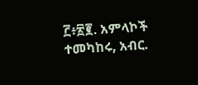፫፥፳፪. አምላኮች ተመካከሩ, አብር.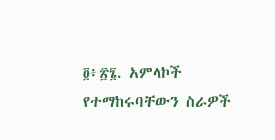፬፥፳፮. አምላኮች የተማከሩባቸውን ስራዎች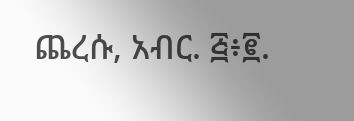ጨረሱ, አብር. ፭፥፪.